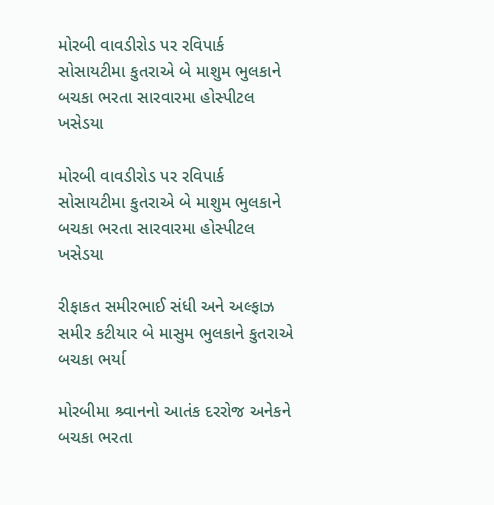મોરબી વાવડીરોડ પર રવિપાર્ક સોસાયટીમા કુતરાએ બે માશુમ ભુલકાને બચકા ભરતા સારવારમા હોસ્પીટલ ખસેડયા

મોરબી વાવડીરોડ પર રવિપાર્ક સોસાયટીમા કુતરાએ બે માશુમ ભુલકાને બચકા ભરતા સારવારમા હોસ્પીટલ ખસેડયા

રીફાકત સમીરભાઈ સંધી અને અલ્ફાઝ સમીર કટીયાર બે માસુમ ભુલકાને કુતરાએ બચકા ભર્યા

મોરબીમા શ્ર્વાનનો આતંક દરરોજ અનેકને બચકા ભરતા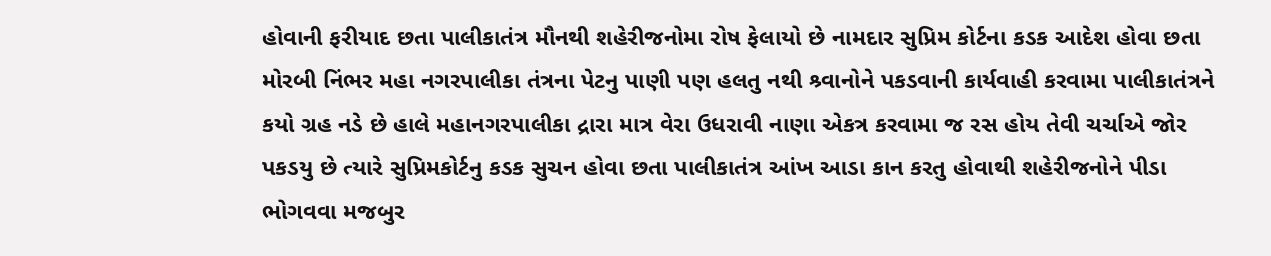હોવાની ફરીયાદ છતા પાલીકાતંત્ર મૌનથી શહેરીજનોમા રોષ ફેલાયો છે નામદાર સુપ્રિમ કોર્ટના કડક આદેશ હોવા છતા મોરબી નિંભર મહા નગરપાલીકા તંત્રના પેટનુ પાણી પણ હલતુ નથી શ્ર્વાનોને પકડવાની કાર્યવાહી કરવામા પાલીકાતંત્રને કયો ગ્રહ નડે છે હાલે મહાનગરપાલીકા દ્રારા માત્ર વેરા ઉધરાવી નાણા એકત્ર કરવામા જ રસ હોય તેવી ચર્ચાએ જોર પકડયુ છે ત્યારે સુપ્રિમકોર્ટનુ કડક સુચન હોવા છતા પાલીકાતંત્ર આંખ આડા કાન કરતુ હોવાથી શહેરીજનોને પીડા ભોગવવા મજબુર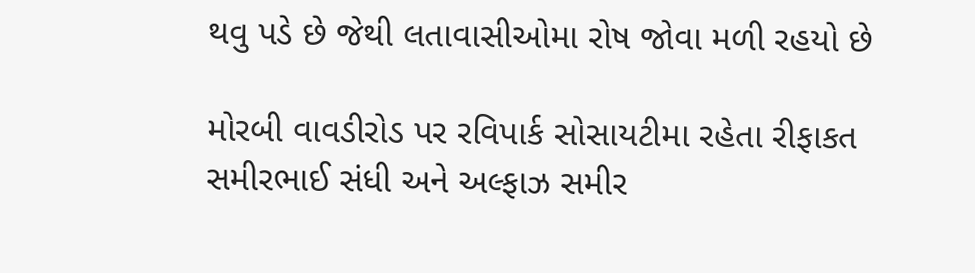થવુ પડે છે જેથી લતાવાસીઓમા રોષ જોવા મળી રહયો છે

મોરબી વાવડીરોડ પર રવિપાર્ક સોસાયટીમા રહેતા રીફાકત સમીરભાઈ સંધી અને અલ્ફાઝ સમીર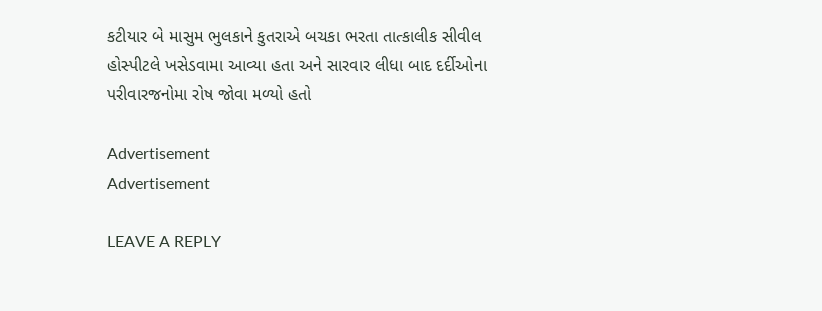કટીયાર બે માસુમ ભુલકાને કુતરાએ બચકા ભરતા તાત્કાલીક સીવીલ હોસ્પીટલે ખસેડવામા આવ્યા હતા અને સારવાર લીધા બાદ દર્દીઓના પરીવારજનોમા રોષ જોવા મળ્યો હતો

Advertisement
Advertisement

LEAVE A REPLY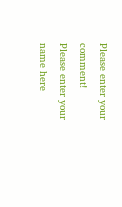Please enter your comment!
Please enter your name here